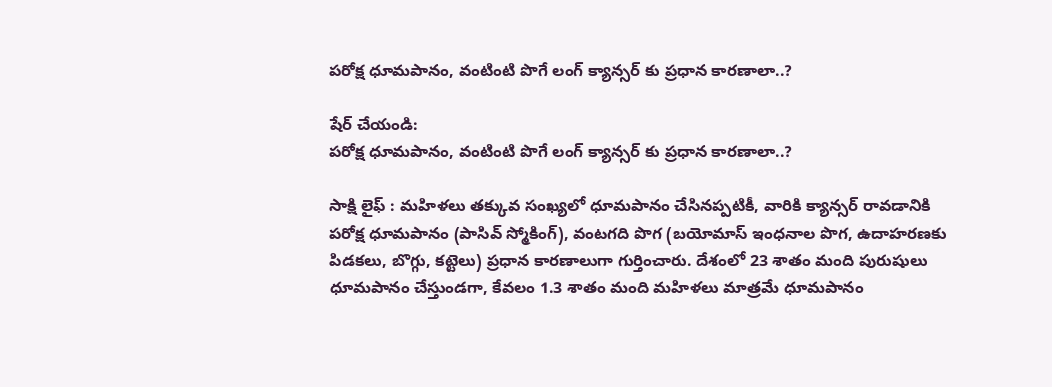పరోక్ష ధూమపానం, వంటింటి పొగే లంగ్ క్యాన్సర్ కు ప్రధాన కారణాలా..?

షేర్ చేయండి:
పరోక్ష ధూమపానం, వంటింటి పొగే లంగ్ క్యాన్సర్ కు ప్రధాన కారణాలా..?

సాక్షి లైఫ్ : మహిళలు తక్కువ సంఖ్యలో ధూమపానం చేసినప్పటికీ, వారికి క్యాన్సర్ రావడానికి పరోక్ష ధూమపానం (పాసివ్ స్మోకింగ్), వంటగది పొగ (బయోమాస్ ఇంధనాల పొగ, ఉదాహరణకు పిడకలు, బొగ్గు, కట్టెలు) ప్రధాన కారణాలుగా గుర్తించారు. దేశంలో 23 శాతం మంది పురుషులు ధూమపానం చేస్తుండగా, కేవలం 1.3 శాతం మంది మహిళలు మాత్రమే ధూమపానం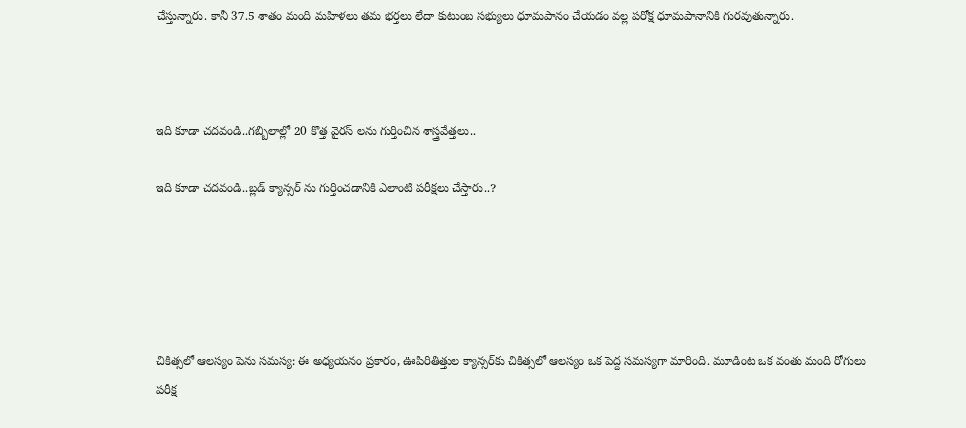చేస్తున్నారు. కానీ 37.5 శాతం మంది మహిళలు తమ భర్తలు లేదా కుటుంబ సభ్యులు ధూమపానం చేయడం వల్ల పరోక్ష ధూమపానానికి గురవుతున్నారు.



ఇది కూడా చదవండి..గబ్బిలాల్లో 20 కొత్త వైరస్ లను గుర్తించిన శాస్త్రవేత్తలు..

ఇది కూడా చదవండి..బ్లడ్ క్యాన్సర్ ను గుర్తించడానికి ఎలాంటి పరీక్షలు చేస్తారు..?





చికిత్సలో ఆలస్యం పెను సమస్య: ఈ అధ్యయనం ప్రకారం, ఊపిరితిత్తుల క్యాన్సర్‌కు చికిత్సలో ఆలస్యం ఒక పెద్ద సమస్యగా మారింది. మూడింట ఒక వంతు మంది రోగులు పరీక్ష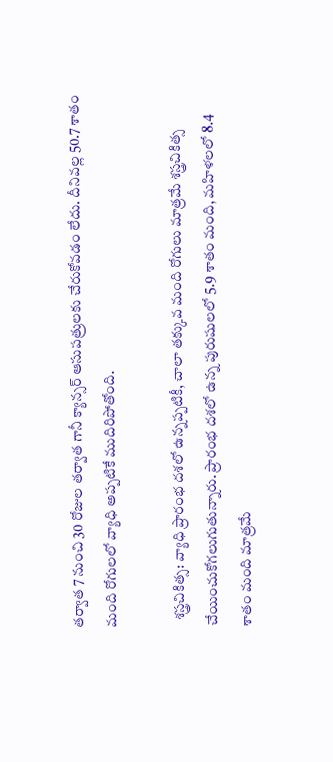తర్వాత 7 నుంచి 30 రోజుల తర్వాత గానీ క్యాన్సర్ ఆసుపత్రులకు చేరుకోవడం లేదు. దీనివల్ల 50.7 శాతం మంది రోగులలో వ్యాధి అప్పటికే ముదిరిపోతోంది.

  శస్త్రచికిత్స: వ్యాధి ప్రారంభ దశలో ఉన్నప్పటికీ, చాలా తక్కువ మంది రోగులు మాత్రమే శస్త్రచికిత్స చేయించుకోగలుగుతున్నారు. ప్రారంభ దశలో ఉన్న పురుషులలో 5.9 శాతం మంది, మహిళలలో 8.4 శాతం మంది మాత్రమే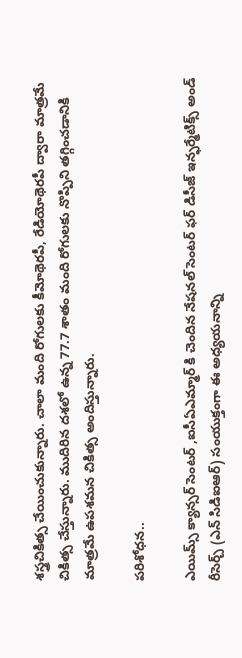శస్త్రచికిత్స చేయించుకున్నారు. చాలా మంది రోగులకు కీమోథెరపీ, రేడియోథెరపీ ద్వారా మాత్రమే చికిత్స చేస్తున్నారు. ముదిరిన దశలో ఉన్న 77.7 శాతం మంది రోగులకు నొప్పిని తగ్గించడానికి మాత్రమే ఉపశమన చికిత్స అందిస్తున్నారు.

పరిశోధన..

ఎయిమ్స్ క్యాన్సర్ సెంటర్ ,ఐసీఏఎమ్మార్ కి చెందిన నేషనల్ సెంటర్ ఫర్ డిసీజ్ ఇన్ఫర్మేటిక్స్ అండ్ రీసెర్చ్ (ఎన్ సిడిఐఆర్) సంయుక్తంగా ఈ అధ్యయనాన్ని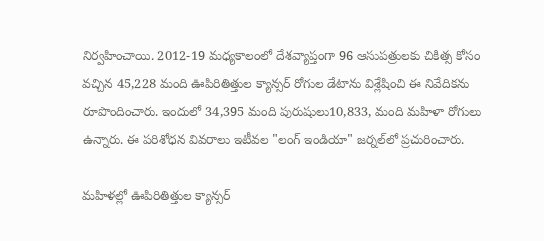నిర్వహించాయి. 2012-19 మధ్యకాలంలో దేశవ్యాప్తంగా 96 ఆసుపత్రులకు చికిత్స కోసం వచ్చిన 45,228 మంది ఊపిరితిత్తుల క్యాన్సర్ రోగుల డేటాను విశ్లేషించి ఈ నివేదికను రూపొందించారు. ఇందులో 34,395 మంది పురుషులు10,833, మంది మహిళా రోగులు ఉన్నారు. ఈ పరిశోధన వివరాలు ఇటీవల "లంగ్ ఇండియా" జర్నల్‌లో ప్రచురించారు.

మహిళల్లో ఊపిరితిత్తుల క్యాన్సర్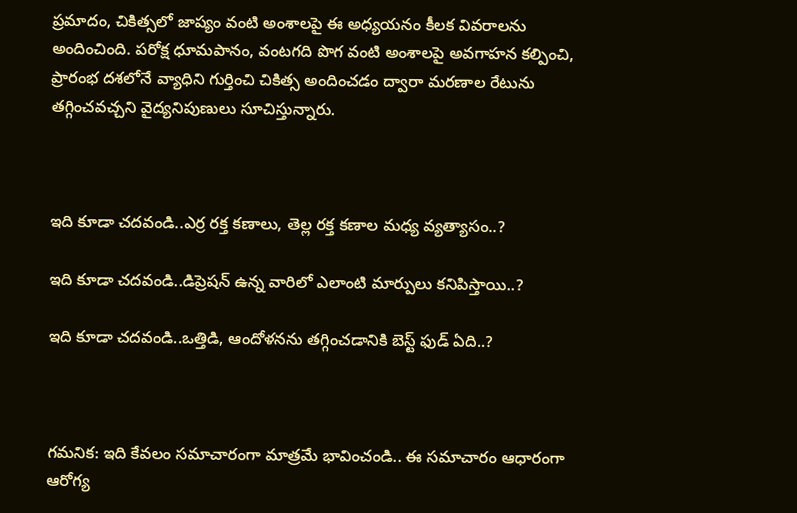ప్రమాదం, చికిత్సలో జాప్యం వంటి అంశాలపై ఈ అధ్యయనం కీలక వివరాలను అందించింది. పరోక్ష ధూమపానం, వంటగది పొగ వంటి అంశాలపై అవగాహన కల్పించి, ప్రారంభ దశలోనే వ్యాధిని గుర్తించి చికిత్స అందించడం ద్వారా మరణాల రేటును తగ్గించవచ్చని వైద్యనిపుణులు సూచిస్తున్నారు.



ఇది కూడా చదవండి..ఎర్ర రక్త కణాలు, తెల్ల రక్త కణాల మధ్య వ్యత్యాసం..?

ఇది కూడా చదవండి..డిప్రెషన్ ఉన్న వారిలో ఎలాంటి మార్పులు కనిపిస్తాయి..?

ఇది కూడా చదవండి..ఒత్తిడి, ఆందోళనను తగ్గించడానికి బెస్ట్ ఫుడ్ ఏది..?



గమనిక: ఇది కేవలం సమాచారంగా మాత్రమే భావించండి.. ఈ సమాచారం ఆధారంగా ఆరోగ్య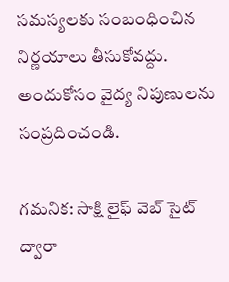సమస్యలకు సంబంధించిన నిర్ణయాలు తీసుకోవద్దు. అందుకోసం వైద్య నిపుణులను సంప్రదించండి.

గమనిక: సాక్షి లైఫ్ వెబ్ సైట్ ద్వారా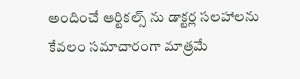అందించే ఆర్టికల్స్ ను డాక్టర్ల సలహాలను కేవలం సమాచారంగా మాత్రమే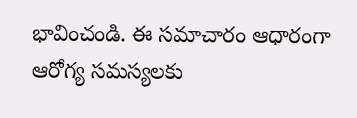భావించండి. ఈ సమాచారం ఆధారంగా ఆరోగ్య సమస్యలకు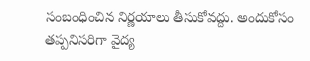సంబంధించిన నిర్ణయాలు తీసుకోవద్దు. అందుకోసం తప్పనిసరిగా వైద్య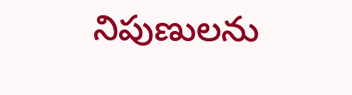నిపుణులను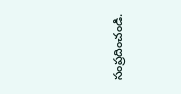సంప్రదించండి.